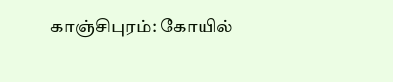காஞ்சிபுரம்: கோயில்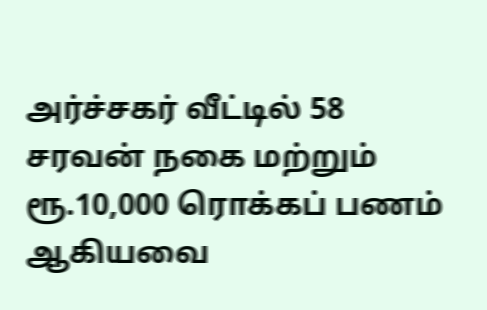அர்ச்சகர் வீட்டில் 58 சரவன் நகை மற்றும் ரூ.10,000 ரொக்கப் பணம் ஆகியவை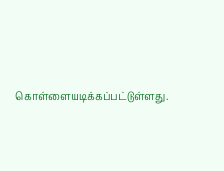கொள்ளையடிக்கப்பட்டுள்ளது.